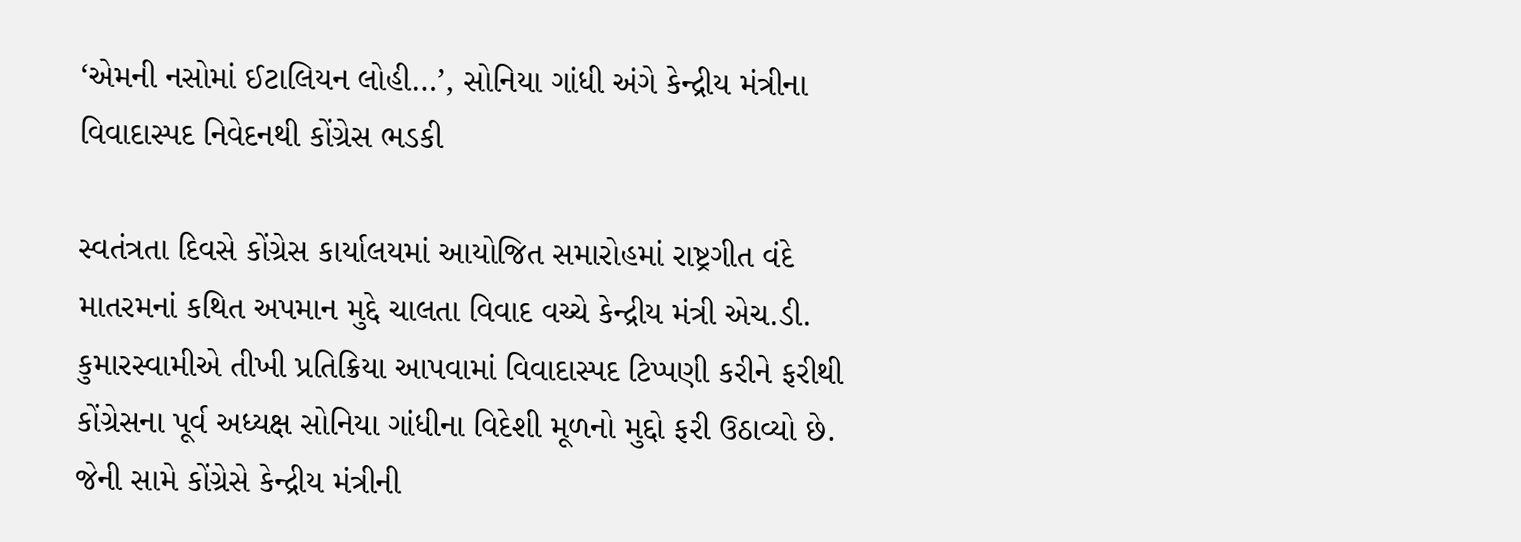‘એમની નસોમાં ઈટાલિયન લોહી…’, સોનિયા ગાંધી અંગે કેન્દ્રીય મંત્રીના વિવાદાસ્પદ નિવેદનથી કોંગ્રેસ ભડકી

સ્વતંત્રતા દિવસે કોંગ્રેસ કાર્યાલયમાં આયોજિત સમારોહમાં રાષ્ટ્રગીત વંદે માતરમનાં કથિત અપમાન મુદ્દે ચાલતા વિવાદ વચ્ચે કેન્દ્રીય મંત્રી એચ.ડી. કુમારસ્વામીએ તીખી પ્રતિક્રિયા આપવામાં વિવાદાસ્પદ ટિપ્પણી કરીને ફરીથી કોંગ્રેસના પૂર્વ અધ્યક્ષ સોનિયા ગાંધીના વિદેશી મૂળનો મુદ્દો ફરી ઉઠાવ્યો છે. જેની સામે કોંગ્રેસે કેન્દ્રીય મંત્રીની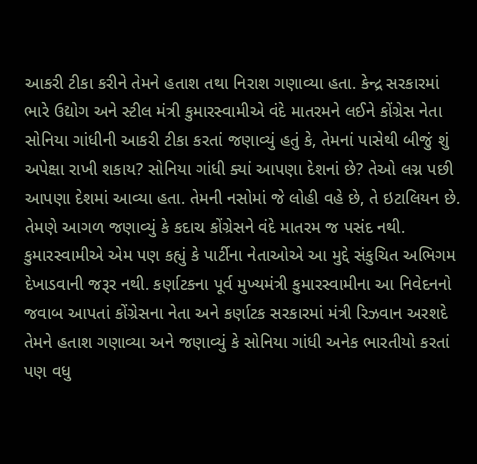આકરી ટીકા કરીને તેમને હતાશ તથા નિરાશ ગણાવ્યા હતા. કેન્દ્ર સરકારમાં ભારે ઉદ્યોગ અને સ્ટીલ મંત્રી કુમારસ્વામીએ વંદે માતરમને લઈને કોંગ્રેસ નેતા સોનિયા ગાંધીની આકરી ટીકા કરતાં જણાવ્યું હતું કે, તેમનાં પાસેથી બીજું શું અપેક્ષા રાખી શકાય? સોનિયા ગાંધી ક્યાં આપણા દેશનાં છે? તેઓ લગ્ન પછી આપણા દેશમાં આવ્યા હતા. તેમની નસોમાં જે લોહી વહે છે, તે ઇટાલિયન છે. તેમણે આગળ જણાવ્યું કે કદાચ કોંગ્રેસને વંદે માતરમ જ પસંદ નથી. કુમારસ્વામીએ એમ પણ કહ્યું કે પાર્ટીના નેતાઓએ આ મુદ્દે સંકુચિત અભિગમ દેખાડવાની જરૂર નથી. કર્ણાટકના પૂર્વ મુખ્યમંત્રી કુમારસ્વામીના આ નિવેદનનો જવાબ આપતાં કોંગ્રેસના નેતા અને કર્ણાટક સરકારમાં મંત્રી રિઝવાન અરશદે તેમને હતાશ ગણાવ્યા અને જણાવ્યું કે સોનિયા ગાંધી અનેક ભારતીયો કરતાં પણ વધુ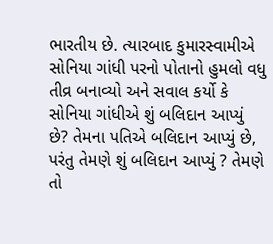ભારતીય છે. ત્યારબાદ કુમારસ્વામીએ સોનિયા ગાંધી પરનો પોતાનો હુમલો વધુ તીવ્ર બનાવ્યો અને સવાલ કર્યો કે સોનિયા ગાંધીએ શું બલિદાન આપ્યું છે? તેમના પતિએ બલિદાન આપ્યું છે, પરંતુ તેમણે શું બલિદાન આપ્યું ? તેમણે તો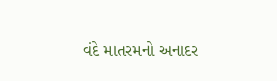વંદે માતરમનો અનાદર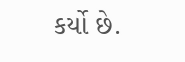કર્યો છે.